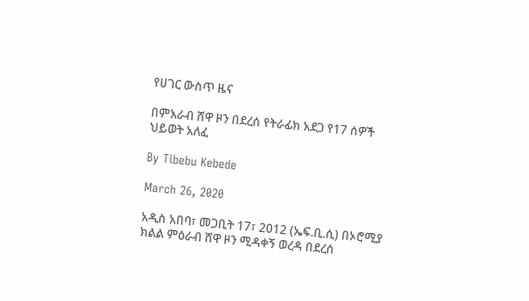የሀገር ውስጥ ዜና

በምእራብ ሸዋ ዞን በደረሰ የትራፊክ አደጋ የ17 ሰዎች ህይወት አለፈ

By Tibebu Kebede

March 26, 2020

አዲስ አበባ፣ መጋቢት 17፣ 2012 (ኤፍ.ቢ.ሲ) በኦሮሚያ ክልል ምዕራብ ሸዋ ዞን ሚዳቀኝ ወረዳ በደረሰ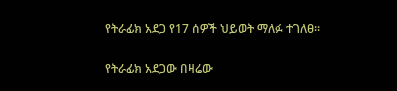የትራፊክ አደጋ የ17 ሰዎች ህይወት ማለፉ ተገለፀ።

የትራፊክ አደጋው በዛሬው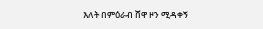እለት በምዕራብ ሸዋ ዞን ሚዳቀኝ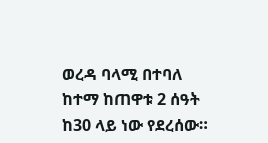ወረዳ ባላሚ በተባለ ከተማ ከጠዋቱ 2 ሰዓት ከ30 ላይ ነው የደረሰው።